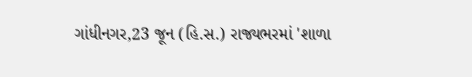ગાંધીનગર,23 જૂન (હિ.સ.) રાજ્યભરમાં 'શાળા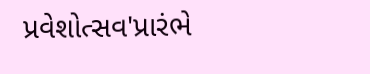પ્રવેશોત્સવ'પ્રારંભે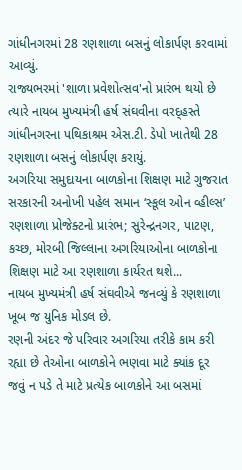ગાંધીનગરમાં 28 રણશાળા બસનું લોકાર્પણ કરવામાં આવ્યું.
રાજ્યભરમાં 'શાળા પ્રવેશોત્સવ'નો પ્રારંભ થયો છે ત્યારે નાયબ મુખ્યમંત્રી હર્ષ સંઘવીના વરદ્હસ્તે ગાંધીનગરના પથિકાશ્રમ એસ.ટી. ડેપો ખાતેથી 28 રણશાળા બસનું લોકાર્પણ કરાયું.
અગરિયા સમુદાયના બાળકોના શિક્ષણ માટે ગુજરાત સરકારની અનોખી પહેલ સમાન ‘સ્કૂલ ઓન વ્હીલ્સ’ રણશાળા પ્રોજેક્ટનો પ્રારંભ; સુરેન્દ્રનગર, પાટણ, કચ્છ, મોરબી જિલ્લાના અગરિયાઓના બાળકોના શિક્ષણ માટે આ રણશાળા કાર્યરત થશે...
નાયબ મુખ્યમંત્રી હર્ષ સંઘવીએ જનવ્યું કે રણશાળા ખૂબ જ યુનિક મોડલ છે.
રણની અંદર જે પરિવાર અગરિયા તરીકે કામ કરી રહ્યા છે તેઓના બાળકોને ભણવા માટે ક્યાંક દૂર જવું ન પડે તે માટે પ્રત્યેક બાળકોને આ બસમાં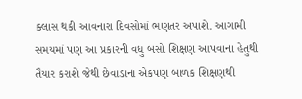ક્લાસ થકી આવનારા દિવસોમાં ભણતર અપાશે. આગામી સમયમાં પણ આ પ્રકારની વધુ બસો શિક્ષણ આપવાના હેતુથી તૈયાર કરાશે જેથી છેવાડાના એકપણ બાળક શિક્ષણથી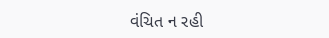વંચિત ન રહી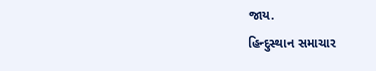જાય.
હિન્દુસ્થાન સમાચાર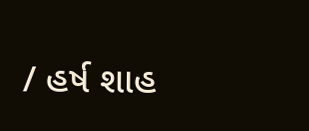/ હર્ષ શાહ